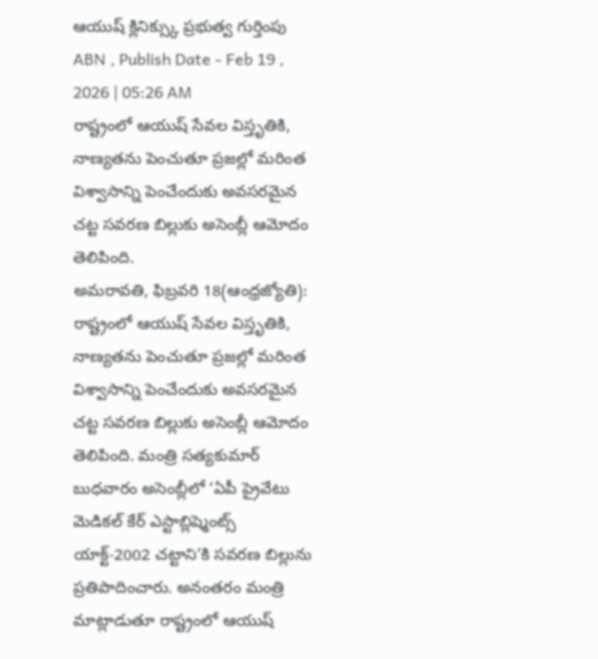ఆయుష్ క్లినిక్స్కు ప్రభుత్వ గుర్తింపు
ABN , Publish Date - Feb 19 , 2026 | 05:26 AM
రాష్ట్రంలో ఆయుష్ సేవల విస్తృతికి, నాణ్యతను పెంచుతూ ప్రజల్లో మరింత విశ్వాసాన్ని పెంచేందుకు అవసరమైన చట్ట సవరణ బిల్లుకు అసెంబ్లీ ఆమోదం తెలిపింది.
అమరావతి, ఫిబ్రవరి 18(ఆంధ్రజ్యోతి): రాష్ట్రంలో ఆయుష్ సేవల విస్తృతికి, నాణ్యతను పెంచుతూ ప్రజల్లో మరింత విశ్వాసాన్ని పెంచేందుకు అవసరమైన చట్ట సవరణ బిల్లుకు అసెంబ్లీ ఆమోదం తెలిపింది. మంత్రి సత్యకుమార్ బుధవారం అసెంబ్లీలో ‘ఏపీ ప్రైవేటు మెడికల్ కేర్ ఎస్టాబ్లిష్మెంట్స్ యాక్ట్-2002 చట్టాని’కి సవరణ బిల్లును ప్రతిపాదించారు. అనంతరం మంత్రి మాట్లాడుతూ రాష్ట్రంలో ఆయుష్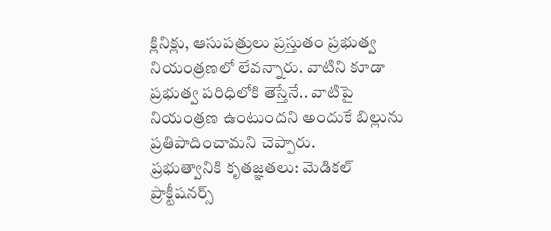క్లినిక్లు, ఆసుపత్రులు ప్రస్తుతం ప్రభుత్వ నియంత్రణలో లేవన్నారు. వాటిని కూడా ప్రభుత్వ పరిధిలోకి తెస్తేనే.. వాటిపై నియంత్రణ ఉంటుందని అందుకే బిల్లును ప్రతిపాదించామని చెప్పారు.
ప్రభుత్వానికి కృతజ్ఞతలు: మెడికల్ ప్రాక్టీషనర్స్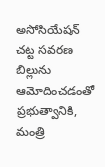అసోసియేషన్
చట్ట సవరణ బిల్లును ఆమోదించడంతో ప్రభుత్వానికి, మంత్రి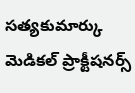సత్యకుమార్కు మెడికల్ ప్రాక్టీషనర్స్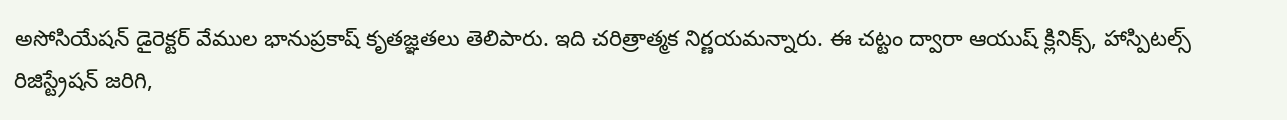అసోసియేషన్ డైరెక్టర్ వేముల భానుప్రకాష్ కృతజ్ఞతలు తెలిపారు. ఇది చరిత్రాత్మక నిర్ణయమన్నారు. ఈ చట్టం ద్వారా ఆయుష్ క్లినిక్స్, హాస్పిటల్స్ రిజిస్ట్రేషన్ జరిగి,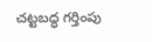చట్టబద్ధ గర్తింపు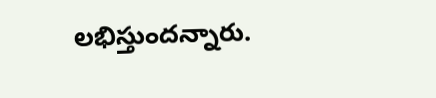లభిస్తుందన్నారు.